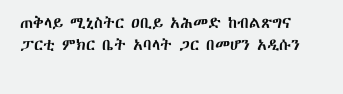ጠቅላይ ሚኒስትር ዐቢይ አሕመድ ከብልጽግና ፓርቲ ምክር ቤት አባላት ጋር በመሆን አዲሱን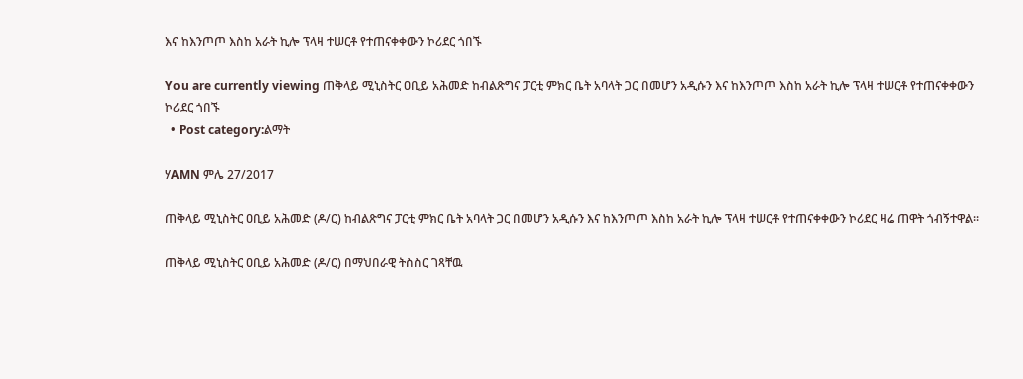እና ከእንጦጦ እስከ አራት ኪሎ ፕላዛ ተሠርቶ የተጠናቀቀውን ኮሪደር ጎበኙ

You are currently viewing ጠቅላይ ሚኒስትር ዐቢይ አሕመድ ከብልጽግና ፓርቲ ምክር ቤት አባላት ጋር በመሆን አዲሱን እና ከእንጦጦ እስከ አራት ኪሎ ፕላዛ ተሠርቶ የተጠናቀቀውን ኮሪደር ጎበኙ
  • Post category:ልማት

ሃAMN ምሌ 27/2017

ጠቅላይ ሚኒስትር ዐቢይ አሕመድ (ዶ/ር) ከብልጽግና ፓርቲ ምክር ቤት አባላት ጋር በመሆን አዲሱን እና ከእንጦጦ እስከ አራት ኪሎ ፕላዛ ተሠርቶ የተጠናቀቀውን ኮሪደር ዛሬ ጠዋት ጎብኝተዋል፡፡

ጠቅላይ ሚኒስትር ዐቢይ አሕመድ (ዶ/ር) በማህበራዊ ትስስር ገጻቸዉ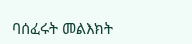ባሰፈሩት መልእክት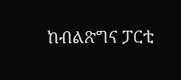ከብልጽግና ፓርቲ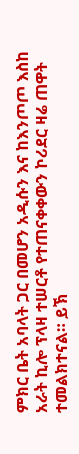ምክር ቤት አባላት ጋር በመሆን አዲሱን እና ከእንጦጦ እስከ አራት ኪሎ ፕላዛ ተሠርቶ የተጠናቀቀውን ኮሪደር ዛሬ ጠዋት ተመልክተናል። ይኽ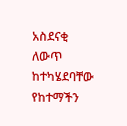አስደናቂ ለውጥ ከተካሄደባቸው የከተማችን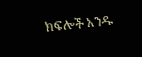ክፍሎች አንዱ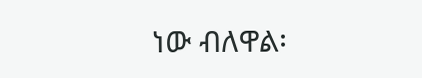ነው ብለዋል፡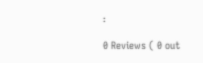፡

0 Reviews ( 0 out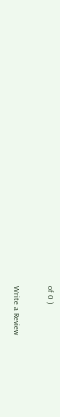of 0 )

Write a Review